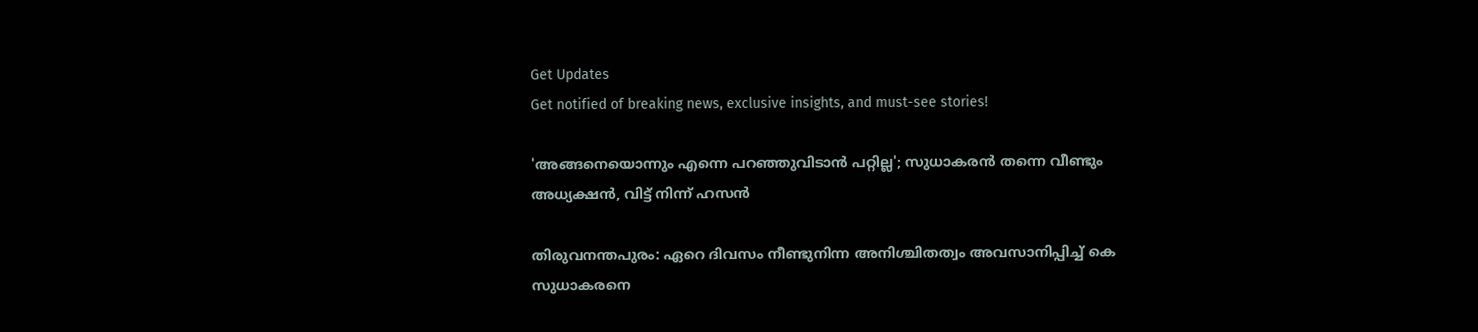Get Updates
Get notified of breaking news, exclusive insights, and must-see stories!

'അങ്ങനെയൊന്നും എന്നെ പറഞ്ഞുവിടാൻ പറ്റില്ല'; സുധാകരൻ തന്നെ വീണ്ടും അധ്യക്ഷൻ, വിട്ട് നിന്ന് ഹസൻ

തിരുവനന്തപുരം: ഏറെ ദിവസം നീണ്ടുനിന്ന അനിശ്ചിതത്വം അവസാനിപ്പിച്ച് കെ സുധാകരനെ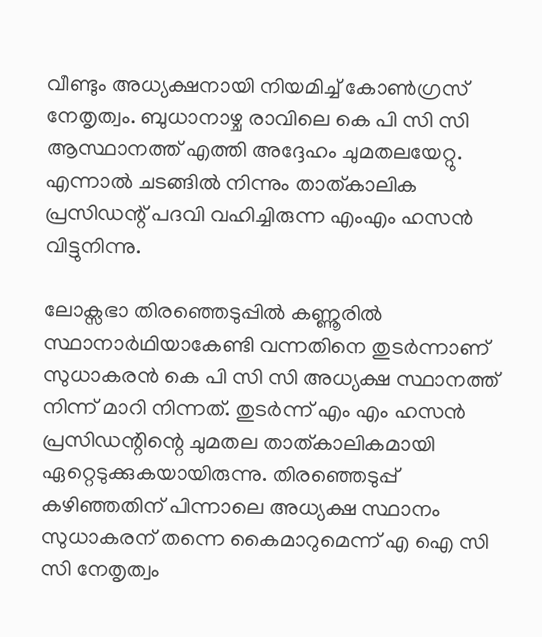വീണ്ടും അധ്യക്ഷനായി നിയമിച്ച് കോൺഗ്രസ് നേതൃത്വം. ബുധാനാഴ്ച രാവിലെ കെ പി സി സി ആസ്ഥാനത്ത് എത്തി അദ്ദേഹം ചുമതലയേറ്റു. എന്നാൽ ചടങ്ങിൽ നിന്നും താത്കാലിക പ്രസിഡന്റ് പദവി വഹിച്ചിരുന്ന എംഎം ഹസൻ വിട്ടുനിന്നു.

ലോക്സഭാ തിരഞ്ഞെടുപ്പിൽ കണ്ണൂരിൽ സ്ഥാനാർഥിയാകേണ്ടി വന്നതിനെ തുടർന്നാണ് സുധാകരൻ കെ പി സി സി അധ്യക്ഷ സ്ഥാനത്ത് നിന്ന് മാറി നിന്നത്. തുടർന്ന് എം എം ഹസൻ പ്രസിഡന്റിന്റെ ചുമതല താത്കാലികമായി ഏറ്റെടുക്കുകയായിരുന്നു. തിരഞ്ഞെടുപ്പ് കഴിഞ്ഞതിന് പിന്നാലെ അധ്യക്ഷ സ്ഥാനം സുധാകരന് തന്നെ കൈമാറുമെന്ന് എ ഐ സി സി നേതൃത്വം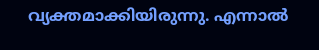വ്യക്തമാക്കിയിരുന്നു. എന്നാൽ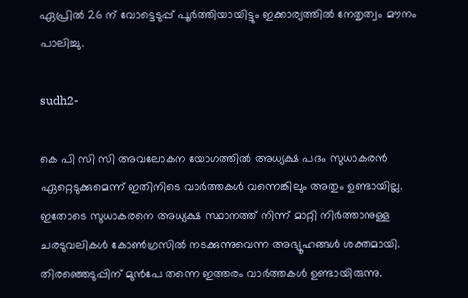ഏപ്രിൽ 26 ന് വോട്ടെടുപ്പ് പൂർത്തിയായിട്ടും ഇക്കാര്യത്തിൽ നേതൃത്വം മൗനം പാലിച്ചു.

sudh2-

കെ പി സി സി അവലോകന യോഗത്തിൽ അധ്യക്ഷ പദം സുധാകരൻ ഏറ്റെടുക്കുമെന്ന് ഇതിനിടെ വാർത്തകൾ വന്നെങ്കിലും അതും ഉണ്ടായില്ല. ഇതോടെ സുധാകരനെ അധ്യക്ഷ സ്ഥാനത്ത് നിന്ന് മാറ്റി നിർത്താനുള്ള ചരടുവലികൾ കോൺഗ്രസിൽ നടക്കുന്നുവെന്ന അഭ്യൂഹങ്ങൾ ശക്തമായി. തിരഞ്ഞെടുപ്പിന് മുൻപേ തന്നെ ഇത്തരം വാർത്തകൾ ഉണ്ടായിരുന്നു.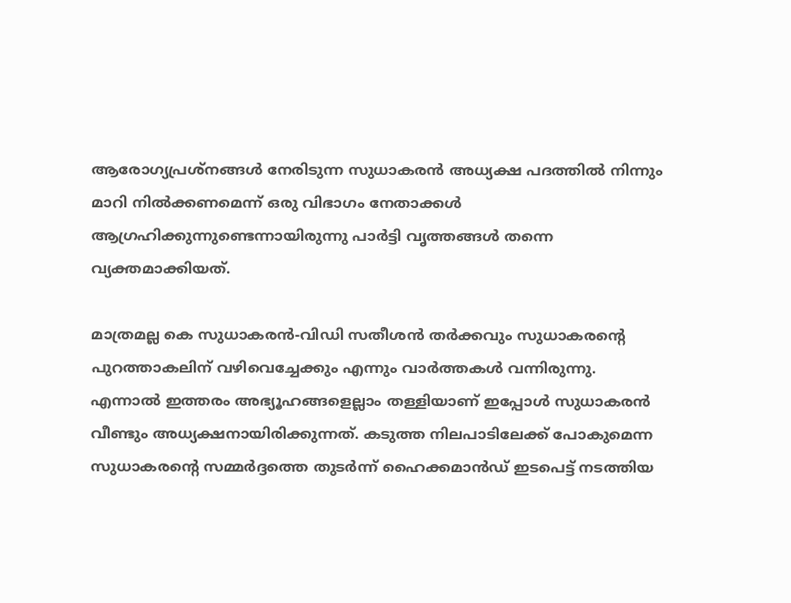ആരോഗ്യപ്രശ്നങ്ങൾ നേരിടുന്ന സുധാകരൻ അധ്യക്ഷ പദത്തിൽ നിന്നും മാറി നിൽക്കണമെന്ന് ഒരു വിഭാഗം നേതാക്കൾ ആഗ്രഹിക്കുന്നുണ്ടെന്നായിരുന്നു പാർട്ടി വൃത്തങ്ങൾ തന്നെ വ്യക്തമാക്കിയത്.

മാത്രമല്ല കെ സുധാകരൻ-വിഡി സതീശൻ തർക്കവും സുധാകരന്റെ പുറത്താകലിന് വഴിവെച്ചേക്കും എന്നും വാർത്തകൾ വന്നിരുന്നു. എന്നാൽ ഇത്തരം അഭ്യൂഹങ്ങളെല്ലാം തള്ളിയാണ് ഇപ്പോൾ സുധാകരൻ വീണ്ടും അധ്യക്ഷനായിരിക്കുന്നത്. കടുത്ത നിലപാടിലേക്ക് പോകുമെന്ന സുധാകരന്റെ സമ്മർദ്ദത്തെ തുടർന്ന് ഹൈക്കമാൻഡ് ഇടപെട്ട് നടത്തിയ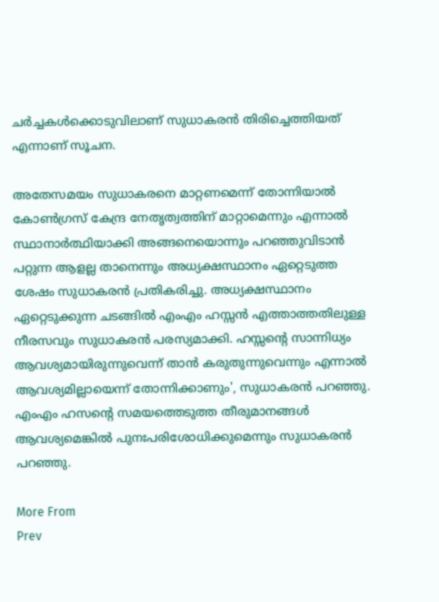ചർച്ചകൾക്കൊടുവിലാണ് സുധാകരൻ തിരിച്ചെത്തിയത് എന്നാണ് സൂചന.

അതേസമയം സുധാകരനെ മാറ്റണമെന്ന് തോന്നിയാൽ കോൺഗ്രസ് കേന്ദ്ര നേതൃത്വത്തിന് മാറ്റാമെന്നും എന്നാൽ സ്ഥാനാർത്ഥിയാക്കി അങ്ങനെയൊന്നും പറഞ്ഞുവിടാൻ പറ്റുന്ന ആളല്ല താനെന്നും അധ്യക്ഷസ്ഥാനം ഏറ്റെടുത്ത ശേഷം സുധാകരൻ പ്രതികരിച്ചു. അധ്യക്ഷസ്ഥാനം ഏറ്റെടുക്കുന്ന ചടങ്ങിൽ എംഎം ഹസ്സൻ എത്താത്തതിലുള്ള നീരസവും സുധാകരൻ പരസ്യമാക്കി. ഹസ്സന്റെ സാന്നിധ്യം ആവശ്യമായിരുന്നുവെന്ന് താൻ കരുതുന്നുവെന്നും എന്നാൽ ആവശ്യമില്ലായെന്ന് തോന്നിക്കാണും', സുധാകരൻ പറഞ്ഞു. എംഎം ഹസന്റെ സമയത്തെടുത്ത തീരുമാനങ്ങൾ ആവശ്യമെങ്കിൽ പുനഃപരിശോധിക്കുമെന്നും സുധാകരൻ പറഞ്ഞു.

More From
Prev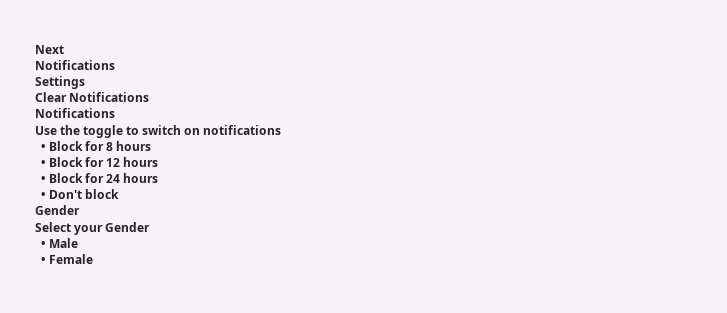Next
Notifications
Settings
Clear Notifications
Notifications
Use the toggle to switch on notifications
  • Block for 8 hours
  • Block for 12 hours
  • Block for 24 hours
  • Don't block
Gender
Select your Gender
  • Male
  • Female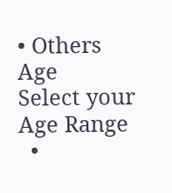• Others
Age
Select your Age Range
  •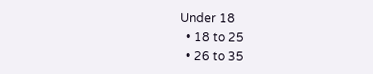Under 18
  • 18 to 25
  • 26 to 35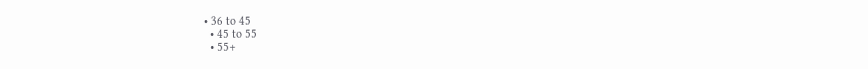• 36 to 45
  • 45 to 55
  • 55+